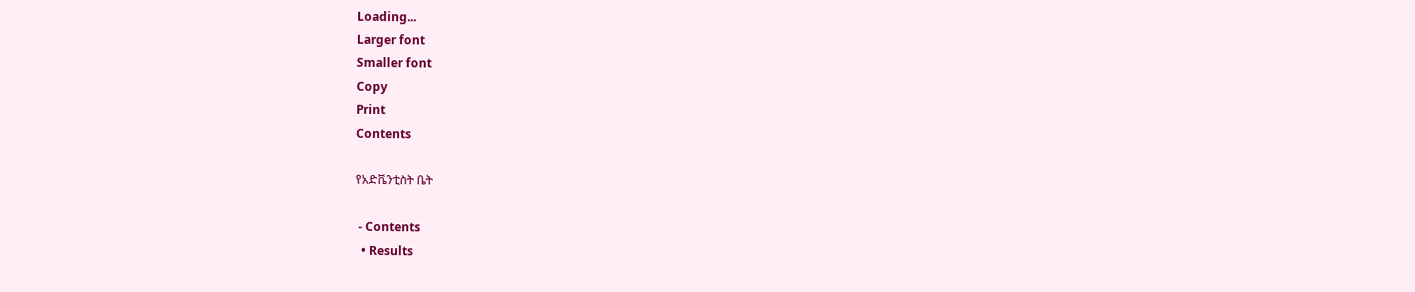Loading...
Larger font
Smaller font
Copy
Print
Contents

የአድቬንቲስት ቤት

 - Contents
  • Results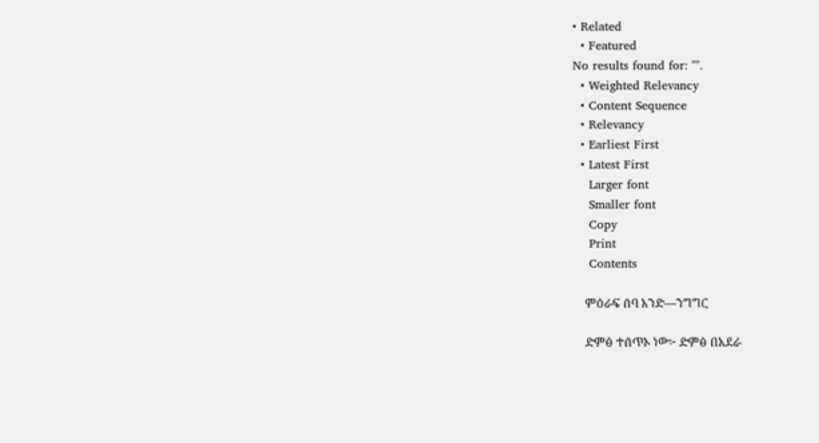• Related
  • Featured
No results found for: "".
  • Weighted Relevancy
  • Content Sequence
  • Relevancy
  • Earliest First
  • Latest First
    Larger font
    Smaller font
    Copy
    Print
    Contents

    ምዕራፍ ሰባ አንድ—ንግግር

    ድምፅ ተሰጥኦ ነው፦ ድምፅ በአደራ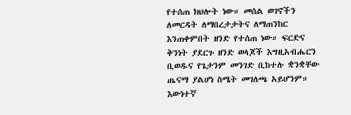የተሰጠ ክህሎት ነው። መሰል ወገኖችን ለመርዳት ለማበረታታትና ለማጠንከር እንጠቀምበት ዘንድ የተሰጠ ነው። ፍርድና ቅንነት ያደርጉ ዘንድ ወላጆች እግዚአብሔርን ቢወዱና የጌታንም መንገድ ቢከተሉ ቋንቋቸው ጤናማ ያልሆነ ስሜት መገለጫ አይሆንም። እውነተኛ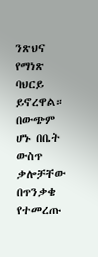ንጽህና የማነጽ ባህርይ ይኖረዋል። በውጭም ሆኑ በቤት ውስጥ ቃሎቻቸው በጥንቃቄ የተመረጡ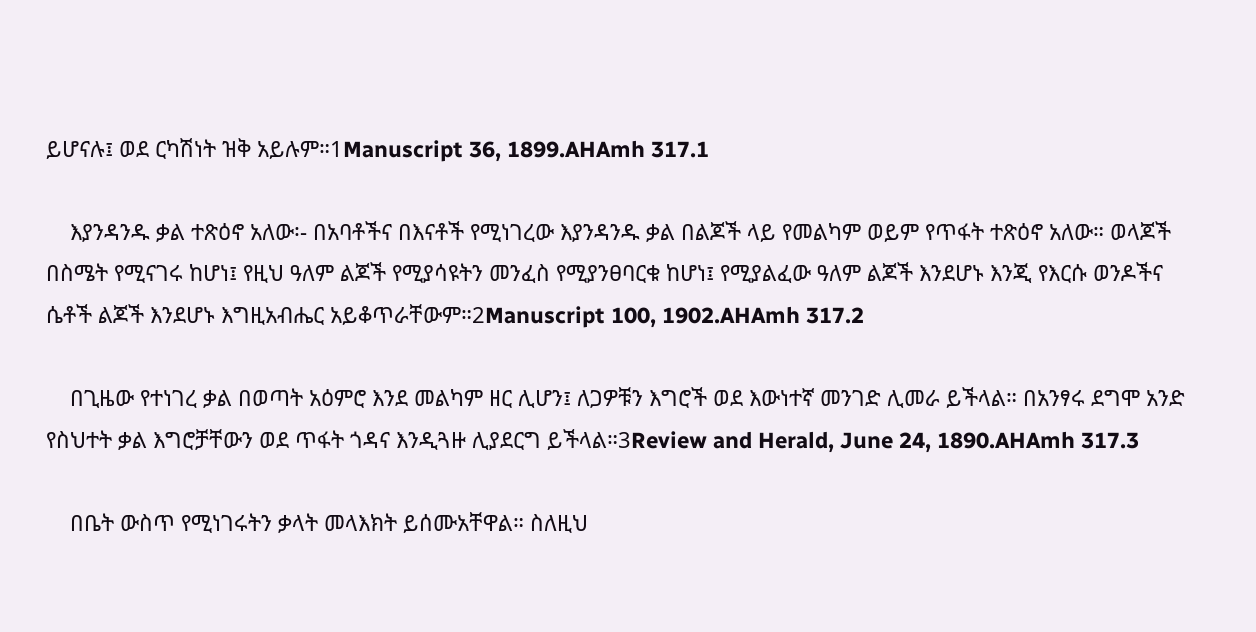ይሆናሉ፤ ወደ ርካሽነት ዝቅ አይሉም።1Manuscript 36, 1899.AHAmh 317.1

    እያንዳንዱ ቃል ተጽዕኖ አለው፡- በአባቶችና በእናቶች የሚነገረው እያንዳንዱ ቃል በልጆች ላይ የመልካም ወይም የጥፋት ተጽዕኖ አለው። ወላጆች በስሜት የሚናገሩ ከሆነ፤ የዚህ ዓለም ልጆች የሚያሳዩትን መንፈስ የሚያንፀባርቁ ከሆነ፤ የሚያልፈው ዓለም ልጆች እንደሆኑ እንጂ የእርሱ ወንዶችና ሴቶች ልጆች እንደሆኑ እግዚአብሔር አይቆጥራቸውም።2Manuscript 100, 1902.AHAmh 317.2

    በጊዜው የተነገረ ቃል በወጣት አዕምሮ እንደ መልካም ዘር ሊሆን፤ ለጋዎቹን እግሮች ወደ እውነተኛ መንገድ ሊመራ ይችላል። በአንፃሩ ደግሞ አንድ የስህተት ቃል እግሮቻቸውን ወደ ጥፋት ጎዳና እንዲጓዙ ሊያደርግ ይችላል።3Review and Herald, June 24, 1890.AHAmh 317.3

    በቤት ውስጥ የሚነገሩትን ቃላት መላእክት ይሰሙአቸዋል። ስለዚህ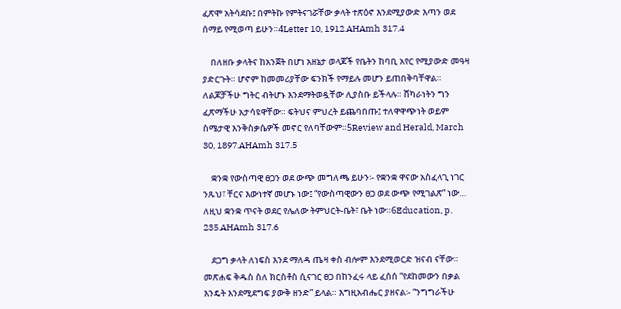ፈጽሞ አትሳደቡ፤ በምትኩ የምትናገሯቸው ቃላት ተጽዕኖ እንደሚያውድ እጣን ወደ ሰማይ የሚወጣ ይሁን።4Letter 10, 1912.AHAmh 317.4

    በለዘቡ ቃላትና ከአንጀት በሆነ አዘኔታ ወላጆች የቤትን ከባቢ አየር የሚያውድ መዓዛ ያድርጉት። ሆኖም ከመመሪያቸው ፍንክች የማይሉ መሆን ይጠበቅባቸዋል። ለልጆቻችሁ ግትር ብትሆኑ እንደማትወዷቸው ሊያስቡ ይችላሉ። ሸካራነትን ግን ፈጽማችሁ አታሳዩዋቸው። ፍትህና ምህረት ይጨባበጡ፤ ተለዋዋጭነት ወይም ስሜታዊ እንቅስቃሴዎች መኖር የለባቸውም።5Review and Herald, March 30, 1897.AHAmh 317.5

    ቋንቋ የውስጣዊ ፀጋን ወደ ውጭ መግለጫ ይሁን፡- የቋንቋ ዋናው አስፈላጊ ነገር ንጹህ፣ ቸርና እውነተኛ መሆኑ ነው፤ “የውስጣዊውን ፀጋ ወደ ውጭ የሚገልጽ” ነው… ለዚህ ቋንቋ ጥናት ወደር የሌለው ትምህርት-ቤት፣ ቤት ነው።6Education, p. 235.AHAmh 317.6

    ደጋግ ቃላት ለነፍስ እንደ ማለዳ ጤዛ ቀስ ብሎም እንደሚወርድ ዝናብ ናቸው። መጽሐፍ ቅዱስ ስለ ክርስቶስ ሲናገር ፀጋ በከንፈሩ ላይ ፈሰሰ “የደከመውን በቃል እንዴት እንደሚደግፍ ያውቅ ዘንድ” ይላል። እግዚአብሔር ያዘናል፡- “ንግግራችሁ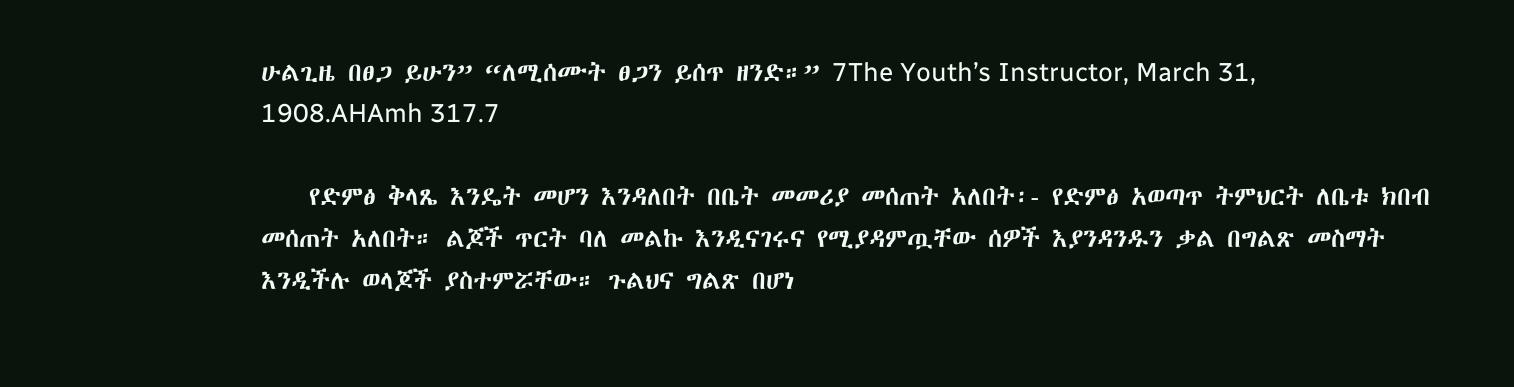ሁልጊዜ በፀጋ ይሁን” “ለሚሰሙት ፀጋን ይሰጥ ዘንድ።” 7The Youth’s Instructor, March 31, 1908.AHAmh 317.7

    የድምፅ ቅላጼ እንዴት መሆን እንዳለበት በቤት መመሪያ መሰጠት አለበት፡- የድምፅ አወጣጥ ትምህርት ለቤቱ ክበብ መሰጠት አለበት። ልጆች ጥርት ባለ መልኩ እንዲናገሩና የሚያዳምጧቸው ሰዎች እያንዳንዱን ቃል በግልጽ መስማት እንዲችሉ ወላጆች ያስተምሯቸው። ጉልህና ግልጽ በሆነ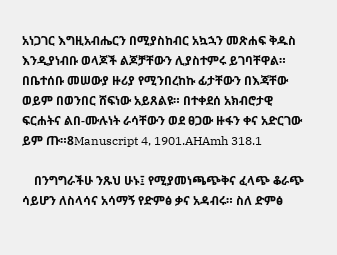አነጋገር እግዚአብሔርን በሚያስከብር አኳኋን መጽሐፍ ቅዱስ እንዲያነብቡ ወላጆች ልጆቻቸውን ሊያስተምሩ ይገባቸዋል። በቤተሰቡ መሠውያ ዙሪያ የሚንበረከኩ ፊታቸውን በእጃቸው ወይም በወንበር ሸፍነው አይጸልዩ። በተቀደሰ አክብሮታዊ ፍርሐትና ልበ-ሙሉነት ራሳቸውን ወደ ፀጋው ዙፋን ቀና አድርገው ይም ጡ።8Manuscript 4, 1901.AHAmh 318.1

    በንግግራችሁ ንጹህ ሁኑ፤ የሚያመነጫጭቅና ፈላጭ ቆራጭ ሳይሆን ለስላሳና አሳማኝ የድምፅ ቃና አዳብሩ። ስለ ድምፅ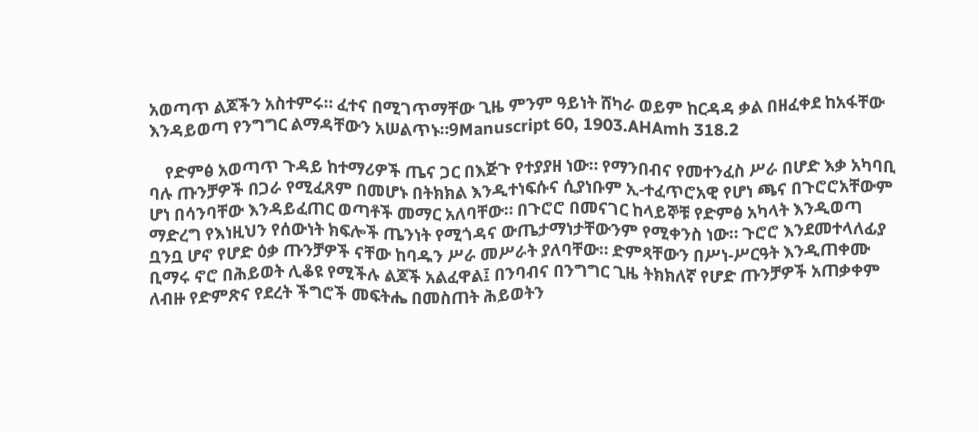አወጣጥ ልጆችን አስተምሩ። ፈተና በሚገጥማቸው ጊዜ ምንም ዓይነት ሸካራ ወይም ከርዳዳ ቃል በዘፈቀደ ከአፋቸው እንዳይወጣ የንግግር ልማዳቸውን አሠልጥኑ።9Manuscript 60, 1903.AHAmh 318.2

    የድምፅ አወጣጥ ጉዳይ ከተማሪዎች ጤና ጋር በእጅጉ የተያያዘ ነው። የማንበብና የመተንፈስ ሥራ በሆድ እቃ አካባቢ ባሉ ጡንቻዎች በጋራ የሚፈጸም በመሆኑ በትክክል እንዲተነፍሱና ሲያነቡም ኢ-ተፈጥሮአዊ የሆነ ጫና በጉሮሮአቸውም ሆነ በሳንባቸው እንዳይፈጠር ወጣቶች መማር አለባቸው። በጉሮሮ በመናገር ከላይኞቹ የድምፅ አካላት እንዲወጣ ማድረግ የእነዚህን የሰውነት ክፍሎች ጤንነት የሚጎዳና ውጤታማነታቸውንም የሚቀንስ ነው። ጉሮሮ እንደመተላለፊያ ቧንቧ ሆኖ የሆድ ዕቃ ጡንቻዎች ናቸው ከባዱን ሥራ መሥራት ያለባቸው። ድምጻቸውን በሥነ-ሥርዓት እንዲጠቀሙ ቢማሩ ኖሮ በሕይወት ሊቆዩ የሚችሉ ልጆች አልፈዋል፤ በንባብና በንግግር ጊዜ ትክክለኛ የሆድ ጡንቻዎች አጠቃቀም ለብዙ የድምጽና የደረት ችግሮች መፍትሔ በመስጠት ሕይወትን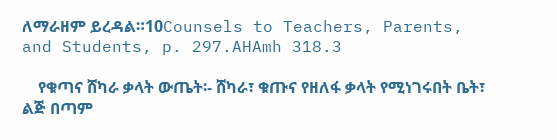ለማራዘም ይረዳል።10Counsels to Teachers, Parents, and Students, p. 297.AHAmh 318.3

    የቁጣና ሸካራ ቃላት ውጤት፡- ሸካራ፣ ቁጡና የዘለፋ ቃላት የሚነገሩበት ቤት፣ ልጅ በጣም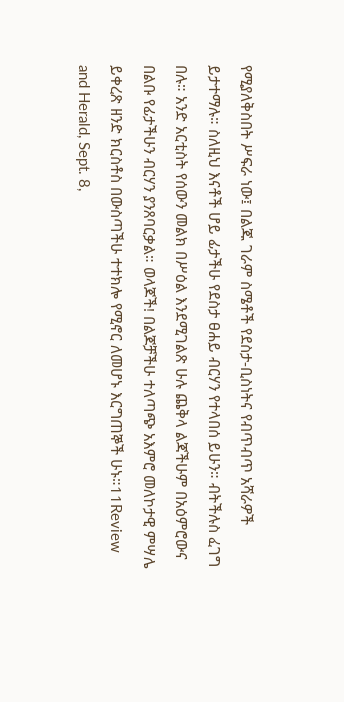የሚያለቅስበት ሥፍራ ነው፤ በልጁ ገራም ስሜቶች የደስታ-ቢስነትና የብጥብጥ አሻራዎች ይታተማሉ። ስለዚህ እናቶች ሆይ ፊታችሁ የደስታ ፀሐይ ብርሃን የተላበሰ ይሁን። ብትችሉስ ፈገግ በሉ። አንድ አርቲስት የሰውን መልክ በሥዕል እንደሚገልጽ ሁሉ ጨቅላ ልጃችሁም በአዕምሮውና በልቡ የፊታችሁን ብርሃን ያንጸባርቃል። ወላጆች! በልጆቻችሁ ተለጣጭ አእምሮ መለኮታዊ ምሣሌ ይቀረጽ ዘንድ ክርስቶስ በውስጣችሁ ተተክሎ የሚኖር ለመሆኑ እርግጠኞች ሁኑ።11Review and Herald, Sept. 8,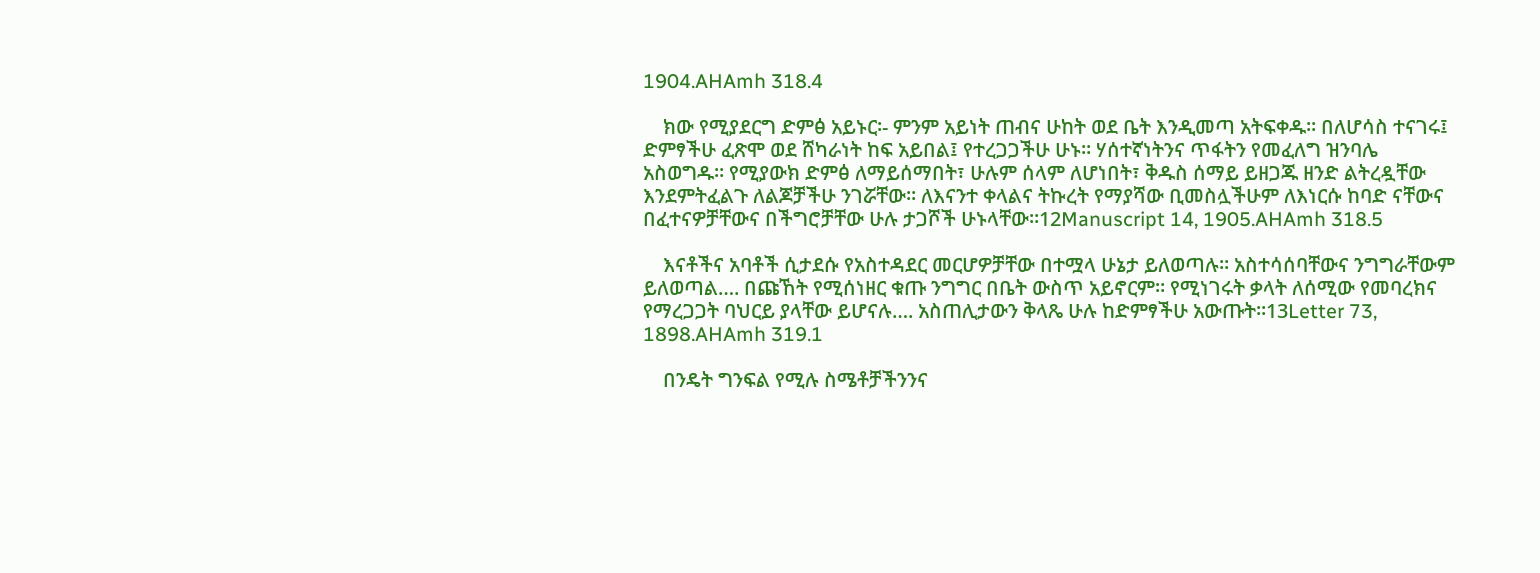1904.AHAmh 318.4

    ክው የሚያደርግ ድምፅ አይኑር፡- ምንም አይነት ጠብና ሁከት ወደ ቤት እንዲመጣ አትፍቀዱ። በለሆሳስ ተናገሩ፤ ድምፃችሁ ፈጽሞ ወደ ሸካራነት ከፍ አይበል፤ የተረጋጋችሁ ሁኑ። ሃሰተኛነትንና ጥፋትን የመፈለግ ዝንባሌ አስወግዱ። የሚያውክ ድምፅ ለማይሰማበት፣ ሁሉም ሰላም ለሆነበት፣ ቅዱስ ሰማይ ይዘጋጁ ዘንድ ልትረዷቸው እንደምትፈልጉ ለልጆቻችሁ ንገሯቸው። ለእናንተ ቀላልና ትኩረት የማያሻው ቢመስሏችሁም ለእነርሱ ከባድ ናቸውና በፈተናዎቻቸውና በችግሮቻቸው ሁሉ ታጋሾች ሁኑላቸው።12Manuscript 14, 1905.AHAmh 318.5

    እናቶችና አባቶች ሲታደሱ የአስተዳደር መርሆዎቻቸው በተሟላ ሁኔታ ይለወጣሉ። አስተሳሰባቸውና ንግግራቸውም ይለወጣል…. በጩኸት የሚሰነዘር ቁጡ ንግግር በቤት ውስጥ አይኖርም። የሚነገሩት ቃላት ለሰሚው የመባረክና የማረጋጋት ባህርይ ያላቸው ይሆናሉ…. አስጠሊታውን ቅላጼ ሁሉ ከድምፃችሁ አውጡት።13Letter 73, 1898.AHAmh 319.1

    በንዴት ግንፍል የሚሉ ስሜቶቻችንንና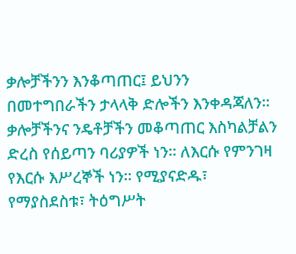ቃሎቻችንን እንቆጣጠር፤ ይህንን በመተግበራችን ታላላቅ ድሎችን እንቀዳጃለን። ቃሎቻችንና ንዴቶቻችን መቆጣጠር እስካልቻልን ድረስ የሰይጣን ባሪያዎች ነን። ለእርሱ የምንገዛ የእርሱ እሥረኞች ነን። የሚያናድዱ፣ የማያስደስቱ፣ ትዕግሥት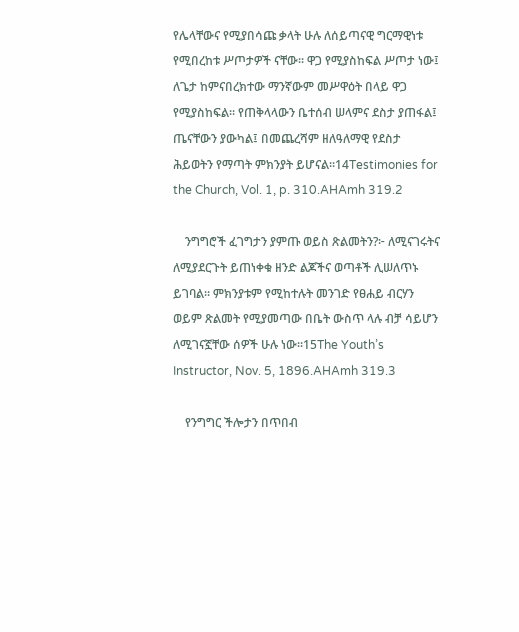የሌላቸውና የሚያበሳጩ ቃላት ሁሉ ለሰይጣናዊ ግርማዊነቱ የሚበረከቱ ሥጦታዎች ናቸው። ዋጋ የሚያስከፍል ሥጦታ ነው፤ ለጌታ ከምናበረክተው ማንኛውም መሥዋዕት በላይ ዋጋ የሚያስከፍል። የጠቅላላውን ቤተሰብ ሠላምና ደስታ ያጠፋል፤ ጤናቸውን ያውካል፤ በመጨረሻም ዘለዓለማዊ የደስታ ሕይወትን የማጣት ምክንያት ይሆናል።14Testimonies for the Church, Vol. 1, p. 310.AHAmh 319.2

    ንግግሮች ፈገግታን ያምጡ ወይስ ጽልመትን?፦ ለሚናገሩትና ለሚያደርጉት ይጠነቀቁ ዘንድ ልጆችና ወጣቶች ሊሠለጥኑ ይገባል። ምክንያቱም የሚከተሉት መንገድ የፀሐይ ብርሃን ወይም ጽልመት የሚያመጣው በቤት ውስጥ ላሉ ብቻ ሳይሆን ለሚገናኟቸው ሰዎች ሁሉ ነው።15The Youth’s Instructor, Nov. 5, 1896.AHAmh 319.3

    የንግግር ችሎታን በጥበብ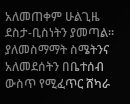አለመጠቀም ሁልጊዜ ደስታ-ቢስነትን ያመጣል። ያለመስማማት ስሜትንና አለመደሰትን በቤተሰብ ውስጥ የሚፈጥር ሸካራ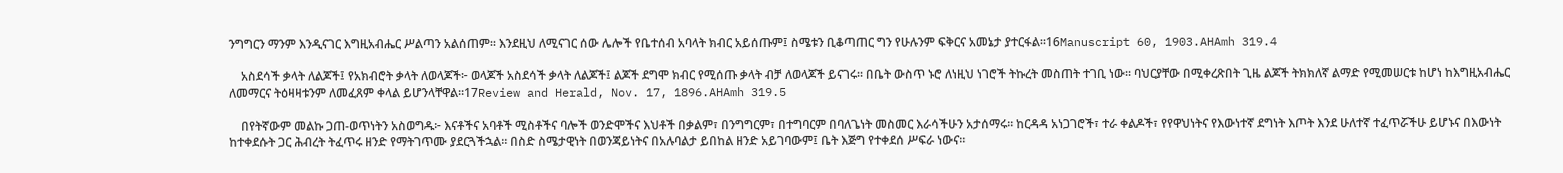ንግግርን ማንም እንዲናገር እግዚአብሔር ሥልጣን አልሰጠም። እንደዚህ ለሚናገር ሰው ሌሎች የቤተሰብ አባላት ክብር አይሰጡም፤ ስሜቱን ቢቆጣጠር ግን የሁሉንም ፍቅርና አመኔታ ያተርፋል።16Manuscript 60, 1903.AHAmh 319.4

    አስደሳች ቃላት ለልጆች፤ የአክብሮት ቃላት ለወላጆች፦ ወላጆች አስደሳች ቃላት ለልጆች፤ ልጆች ደግሞ ክብር የሚሰጡ ቃላት ብቻ ለወላጆች ይናገሩ። በቤት ውስጥ ኑሮ ለነዚህ ነገሮች ትኩረት መስጠት ተገቢ ነው። ባህርያቸው በሚቀረጽበት ጊዜ ልጆች ትክክለኛ ልማድ የሚመሠርቱ ከሆነ ከእግዚአብሔር ለመማርና ትዕዛዛቱንም ለመፈጸም ቀላል ይሆንላቸዋል።17Review and Herald, Nov. 17, 1896.AHAmh 319.5

    በየትኛውም መልኩ ጋጠ-ወጥነትን አስወግዱ፦ እናቶችና አባቶች ሚስቶችና ባሎች ወንድሞችና እህቶች በቃልም፣ በንግግርም፣ በተግባርም በባለጌነት መስመር እራሳችሁን አታሰማሩ። ከርዳዳ አነጋገሮች፣ ተራ ቀልዶች፣ የየዋህነትና የእውነተኛ ደግነት እጦት እንደ ሁለተኛ ተፈጥሯችሁ ይሆኑና በእውነት ከተቀደሱት ጋር ሕብረት ትፈጥሩ ዘንድ የማትገጥሙ ያደርጓችኋል። በስድ ስሜታዊነት በወንጃይነትና በአሉባልታ ይበከል ዘንድ አይገባውም፤ ቤት እጅግ የተቀደሰ ሥፍራ ነውና።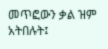መጥፎውን ቃል ዝም አትበሉት፤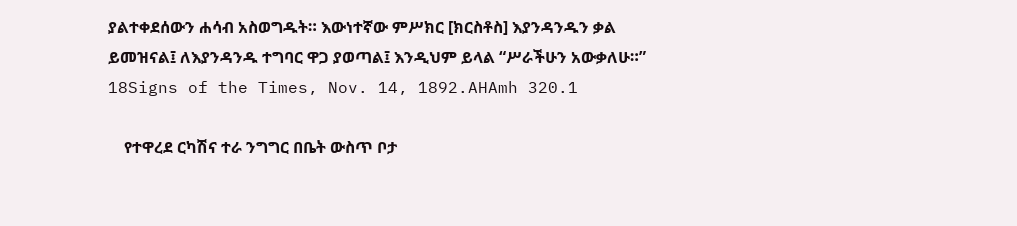ያልተቀደሰውን ሐሳብ አስወግዱት። እውነተኛው ምሥክር [ክርስቶስ] እያንዳንዱን ቃል ይመዝናል፤ ለእያንዳንዱ ተግባር ዋጋ ያወጣል፤ እንዲህም ይላል “ሥራችሁን አውቃለሁ።” 18Signs of the Times, Nov. 14, 1892.AHAmh 320.1

    የተዋረደ ርካሽና ተራ ንግግር በቤት ውስጥ ቦታ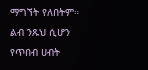ማግኘት የለበትም። ልብ ንጹህ ሲሆን የጥበብ ሀብት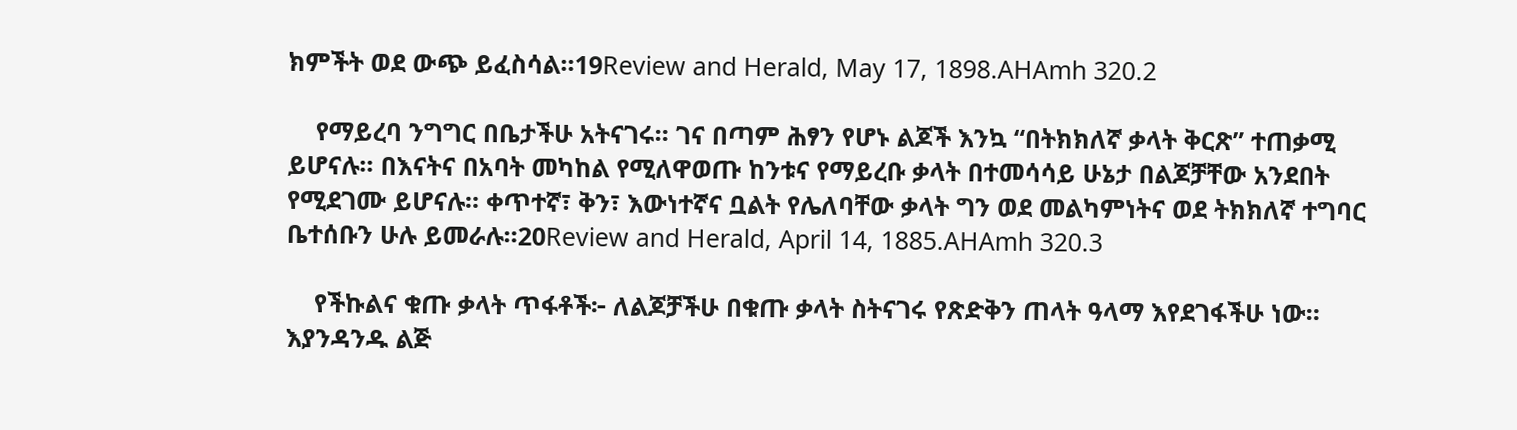ክምችት ወደ ውጭ ይፈስሳል።19Review and Herald, May 17, 1898.AHAmh 320.2

    የማይረባ ንግግር በቤታችሁ አትናገሩ። ገና በጣም ሕፃን የሆኑ ልጆች እንኳ “በትክክለኛ ቃላት ቅርጽ” ተጠቃሚ ይሆናሉ። በእናትና በአባት መካከል የሚለዋወጡ ከንቱና የማይረቡ ቃላት በተመሳሳይ ሁኔታ በልጆቻቸው አንደበት የሚደገሙ ይሆናሉ። ቀጥተኛ፣ ቅን፣ እውነተኛና ቧልት የሌለባቸው ቃላት ግን ወደ መልካምነትና ወደ ትክክለኛ ተግባር ቤተሰቡን ሁሉ ይመራሉ።20Review and Herald, April 14, 1885.AHAmh 320.3

    የችኩልና ቁጡ ቃላት ጥፋቶች፦ ለልጆቻችሁ በቁጡ ቃላት ስትናገሩ የጽድቅን ጠላት ዓላማ እየደገፋችሁ ነው። እያንዳንዱ ልጅ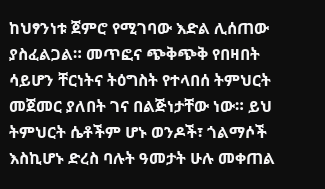ከህፃንነቱ ጀምሮ የሚገባው እድል ሊሰጠው ያስፈልጋል። መጥፎና ጭቅጭቅ የበዛበት ሳይሆን ቸርነትና ትዕግስት የተላበሰ ትምህርት መጀመር ያለበት ገና በልጅነታቸው ነው። ይህ ትምህርት ሴቶችም ሆኑ ወንዶች፣ ጎልማሶች እስኪሆኑ ድረስ ባሉት ዓመታት ሁሉ መቀጠል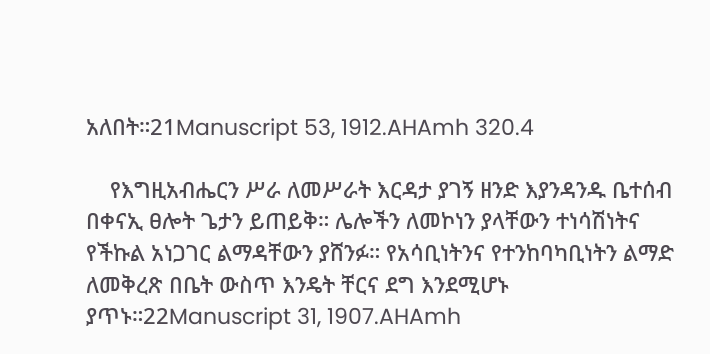አለበት።21Manuscript 53, 1912.AHAmh 320.4

    የእግዚአብሔርን ሥራ ለመሥራት እርዳታ ያገኝ ዘንድ እያንዳንዱ ቤተሰብ በቀናኢ ፀሎት ጌታን ይጠይቅ። ሌሎችን ለመኮነን ያላቸውን ተነሳሽነትና የችኩል አነጋገር ልማዳቸውን ያሸንፉ። የአሳቢነትንና የተንከባካቢነትን ልማድ ለመቅረጽ በቤት ውስጥ እንዴት ቸርና ደግ እንደሚሆኑ ያጥኑ።22Manuscript 31, 1907.AHAmh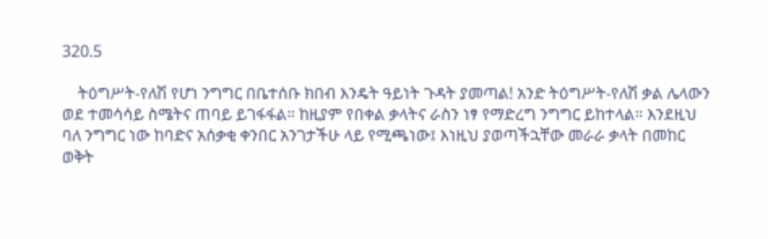320.5

    ትዕግሥት-የለሽ የሆነ ንግግር በቤተሰቡ ክበብ እንዴት ዓይነት ጉዳት ያመጣል! አንድ ትዕግሥት-የለሽ ቃል ሌላውን ወደ ተመሳሳይ ስሜትና ጠባይ ይገፋፋል። ከዚያም የበቀል ቃላትና ራስን ነፃ የማድረግ ንግግር ይከተላል። እንደዚህ ባለ ንግግር ነው ከባድና አሰቃቂ ቀንበር አንገታችሁ ላይ የሚጫነው፤ እነዚህ ያወጣችኋቸው መራራ ቃላት በመከር ወቅት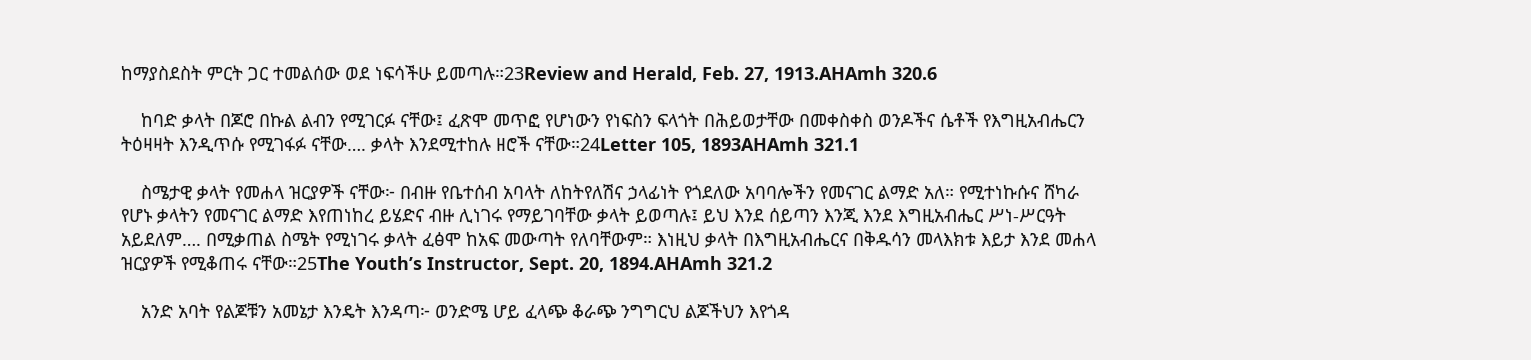ከማያስደስት ምርት ጋር ተመልሰው ወደ ነፍሳችሁ ይመጣሉ።23Review and Herald, Feb. 27, 1913.AHAmh 320.6

    ከባድ ቃላት በጆሮ በኩል ልብን የሚገርፉ ናቸው፤ ፈጽሞ መጥፎ የሆነውን የነፍስን ፍላጎት በሕይወታቸው በመቀስቀስ ወንዶችና ሴቶች የእግዚአብሔርን ትዕዛዛት እንዲጥሱ የሚገፋፉ ናቸው…. ቃላት እንደሚተከሉ ዘሮች ናቸው።24Letter 105, 1893AHAmh 321.1

    ስሜታዊ ቃላት የመሐላ ዝርያዎች ናቸው፦ በብዙ የቤተሰብ አባላት ለከትየለሽና ኃላፊነት የጎደለው አባባሎችን የመናገር ልማድ አለ። የሚተነኩሱና ሸካራ የሆኑ ቃላትን የመናገር ልማድ እየጠነከረ ይሄድና ብዙ ሊነገሩ የማይገባቸው ቃላት ይወጣሉ፤ ይህ እንደ ሰይጣን እንጂ እንደ እግዚአብሔር ሥነ-ሥርዓት አይደለም…. በሚቃጠል ስሜት የሚነገሩ ቃላት ፈፅሞ ከአፍ መውጣት የለባቸውም። እነዚህ ቃላት በእግዚአብሔርና በቅዱሳን መላእክቱ እይታ እንደ መሐላ ዝርያዎች የሚቆጠሩ ናቸው።25The Youth’s Instructor, Sept. 20, 1894.AHAmh 321.2

    አንድ አባት የልጆቹን አመኔታ እንዴት እንዳጣ፦ ወንድሜ ሆይ ፈላጭ ቆራጭ ንግግርህ ልጆችህን እየጎዳ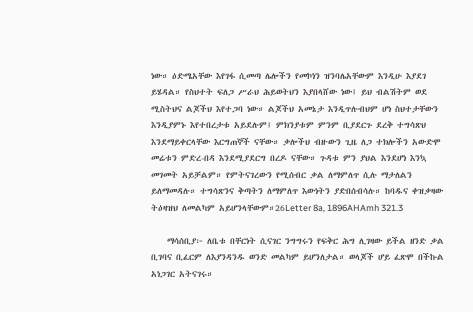ነው። ዕድሜአቸው እየገፋ ሲመጣ ሌሎችን የመኮነን ዝንባሌአቸውም እንዲሁ እያደገ ይሄዳል። የስህተት ፍለጋ ሥራህ ሕይወትህን እያበላሸው ነው፤ ይህ ብልሽትም ወደ ሚስትህና ልጆችህ እየተጋባ ነው። ልጆችህ አመኔታ እንዲጥሉብህም ሆነ ስህተታቸውን እንዲያምኑ እየተበረታቱ አይደሉም፤ ምክንያቱም ምንም ቢያደርጉ ደረቅ ተግሳጽህ እንደማይቀርላቸው እርግጠኞች ናቸው። ቃሎችህ ብዙውን ጊዜ ለጋ ተክሎችን አውድሞ መሬቱን ምድረ-በዳ እንደሚያደርግ በረዶ ናቸው። ጉዳቱ ምን ያህል እንደሆነ እንኳ መገመት አይቻልም። የምትናገረውን የሚሰብር ቃል ለማምለጥ ሲሉ ማታለልን ይለማመዳሉ። ተግሳጽንና ቅጣትን ለማምለጥ እውነትን ያድበሰብሳሉ። ከባዱና ቀዝቃዛው ትዕዛዝህ ለመልካም አይሆንላቸውም።26Letter 8a, 1896AHAmh 321.3

    ማሳሰቢያ፦ ለቤቱ በቸርነት ሲናገር ንግግሩን የፍቅር ሕግ ሊገዛው ይችል ዘንድ ቃል ቢገባና ቢፈርም ለእያንዳንዱ ወንድ መልካም ይሆንለታል። ወላጆች ሆይ ፈጽሞ በችኩል አነጋገር አትናገሩ።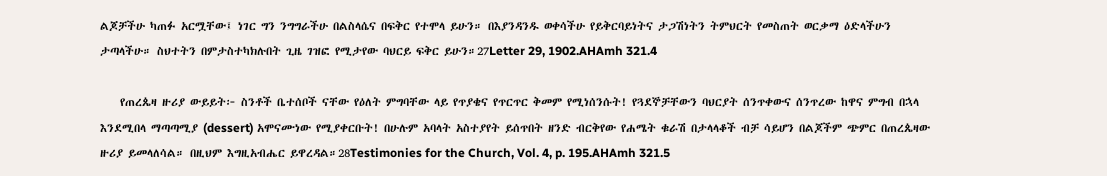ልጆቻችሁ ካጠፉ አርሟቸው፤ ነገር ግን ንግግራችሁ በልስላሴና በፍቅር የተሞላ ይሁን። በእያንዳንዱ ወቀሳችሁ የይቅርባይነትና ታጋሽነትን ትምህርት የመስጠት ወርቃማ ዕድላችሁን ታጣላችሁ። ስህተትን በምታስተካክሉበት ጊዜ ገዝፎ የሚታየው ባህርይ ፍቅር ይሁን።27Letter 29, 1902.AHAmh 321.4

    የጠረጴዛ ዙሪያ ውይይት፦ ስንቶች ቤተሰቦች ናቸው የዕለት ምግባቸው ላይ የጥያቄና የጥርጥር ቅመም የሚነሰንሱት! የጓደኞቻቸውን ባህርያት ሰንጥቀውና ሰንጥረው ከዋና ምግብ በኋላ እንደሚበላ ማጣጣሚያ (dessert) አሞናሙነው የሚያቀርቡት! በሁሉም አባላት አስተያየት ይሰጥበት ዘንድ ብርቅየው የሐሜት ቁራሽ በታላላቆች ብቻ ሳይሆን በልጆችም ጭምር በጠረጴዛው ዙሪያ ይመላለሳል። በዚህም እግዚአብሔር ይዋረዳል።28Testimonies for the Church, Vol. 4, p. 195.AHAmh 321.5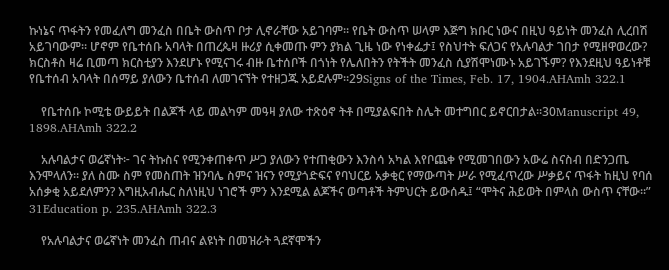ኩነኔና ጥፋትን የመፈለግ መንፈስ በቤት ውስጥ ቦታ ሊኖራቸው አይገባም። የቤት ውስጥ ሠላም እጅግ ክቡር ነውና በዚህ ዓይነት መንፈስ ሊረበሽ አይገባውም። ሆኖም የቤተሰቡ አባላት በጠረጴዛ ዙሪያ ሲቀመጡ ምን ያክል ጊዜ ነው የነቀፌታ፤ የስህተት ፍለጋና የአሉባልታ ገበታ የሚዘዋወረው? ክርስቶስ ዛሬ ቢመጣ ክርስቲያን እንደሆኑ የሚናገሩ ብዙ ቤተሰቦች በጎነት የሌለበትን የትችት መንፈስ ሲያሽሞነሙኑ አይገኙም? የእንደዚህ ዓይነቶቹ የቤተሰብ አባላት በሰማይ ያለውን ቤተሰብ ለመገናኘት የተዘጋጁ አይደሉም።29Signs of the Times, Feb. 17, 1904.AHAmh 322.1

    የቤተሰቡ ኮሚቴ ውይይት በልጆች ላይ መልካም መዓዛ ያለው ተጽዕኖ ትቶ በሚያልፍበት ስሌት መተግበር ይኖርበታል።30Manuscript 49, 1898.AHAmh 322.2

    አሉባልታና ወሬኛነት፦ ገና ትኩስና የሚንቀጠቀጥ ሥጋ ያለውን የተጠቂውን እንስሳ አካል እየቦጨቀ የሚመገበውን አውሬ ስናስብ በድንጋጤ እንሞላለን። ያለ ስሙ ስም የመስጠት ዝንባሌ ስምና ዝናን የሚያጎድፍና የባህርይ አቃቂር የማውጣት ሥራ የሚፈጥረው ሥቃይና ጥፋት ከዚህ የባሰ አሰቃቂ አይደለምን? እግዚአብሔር ስለነዚህ ነገሮች ምን እንደሚል ልጆችና ወጣቶች ትምህርት ይውሰዱ፤ “ሞትና ሕይወት በምላስ ውስጥ ናቸው።” 31Education p. 235.AHAmh 322.3

    የአሉባልታና ወሬኛነት መንፈስ ጠብና ልዩነት በመዝራት ጓደኛሞችን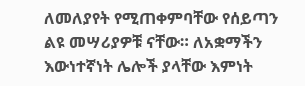ለመለያየት የሚጠቀምባቸው የሰይጣን ልዩ መሣሪያዎቹ ናቸው። ለአቋማችን እውነተኛነት ሌሎች ያላቸው እምነት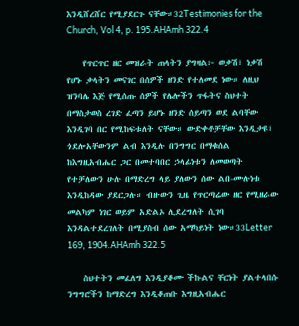እንዲሸረሸር የሚያደርጉ ናቸው።32Testimonies for the Church, Vol 4, p. 195.AHAmh 322.4

    የጥርጥር ዘር መዝራት ጠላትን ያግዛል፦ ወቃሽ፣ ነቃሽ የሆኑ ቃላትን መናገር በሰዎች ዘንድ የተለመደ ነው። ለዚህ ዝንባሌ እጅ የሚሰጡ ሰዎች የሌሎችን ጥፋትና ስህተት በማስታወስ ረገድ ፈጣን ይሆኑ ዘንድ ሰይጣን ወደ ልባቸው እንዲገባ በር የሚከፍቱለት ናቸው። ውድቀቶቻቸው እንዲታዩ፣ ጎደሎአቸውንም ልብ እንዲሉ በንግግር በማቁሰል ከእግዚአብሔር ጋር በመተባበር ኃላፊነቱን ለመወጣት የተቻለውን ሁሉ በማድረግ ላይ ያለውን ሰው ልበ-ሙሉነቱ እንዲከዳው ያደርጋሉ። ብዙውን ጊዜ የጥርጣሬው ዘር የሚዘራው መልካም ነገር ወይም አድልኦ ሊደረግለት ሲገባ እንዳልተደረገለት በሚያስብ ሰው አማካይነት ነው።33Letter 169, 1904.AHAmh 322.5

    ስህተትን መፈለግ እንዲያቆሙ ችኩልና ቸርነት ያልተላበሱ ንግግሮችን ከማድረግ እንዲቆጠቡ እግዚአብሔር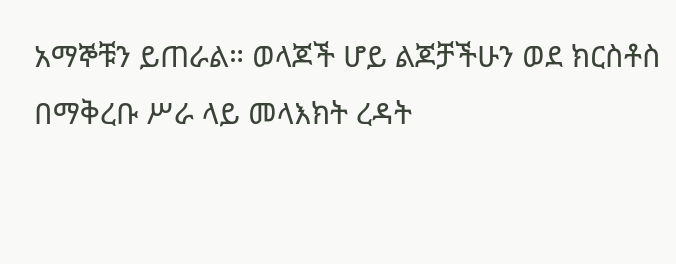አማኞቹን ይጠራል። ወላጆች ሆይ ልጆቻችሁን ወደ ክርስቶስ በማቅረቡ ሥራ ላይ መላእክት ረዳት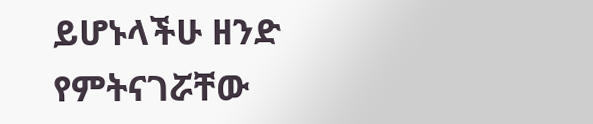ይሆኑላችሁ ዘንድ የምትናገሯቸው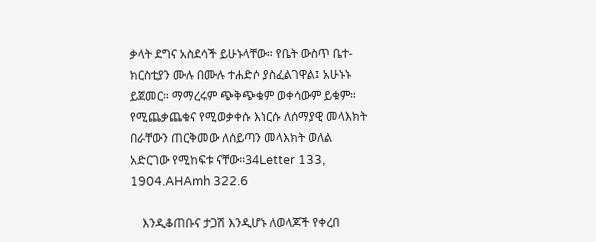ቃላት ደግና አስደሳች ይሁኑላቸው። የቤት ውስጥ ቤተ-ክርስቲያን ሙሉ በሙሉ ተሐድሶ ያስፈልገዋል፤ አሁኑኑ ይጀመር። ማማረሩም ጭቅጭቁም ወቀሳውም ይቁም። የሚጨቃጨቁና የሚወቃቀሱ እነርሱ ለሰማያዊ መላእክት በራቸውን ጠርቅመው ለሰይጣን መላእክት ወለል አድርገው የሚከፍቱ ናቸው።34Letter 133, 1904.AHAmh 322.6

    እንዲቆጠቡና ታጋሽ እንዲሆኑ ለወላጆች የቀረበ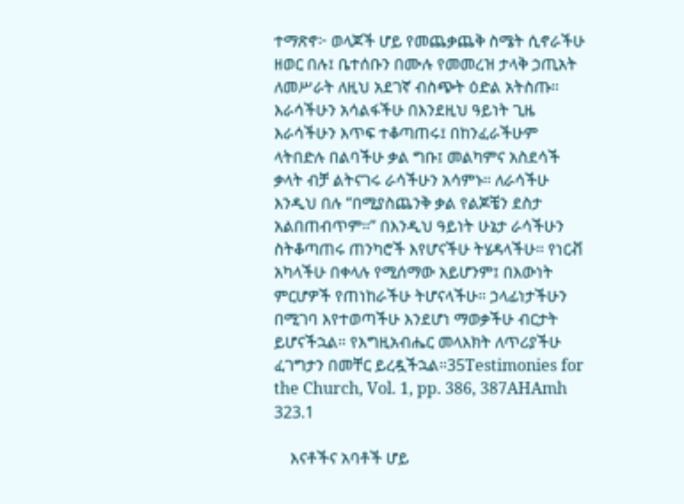ተማጽኖ፦ ወላጆች ሆይ የመጨቃጨቅ ስሜት ሲኖራችሁ ዘወር በሉ፤ ቤተሰቡን በሙሉ የመመረዝ ታላቅ ኃጢአት ለመሥራት ለዚህ አደገኛ ብስጭት ዕድል አትስጡ። እራሳችሁን አሳልፋችሁ በእንደዚህ ዓይነት ጊዜ እራሳችሁን እጥፍ ተቆጣጠሩ፤ በከንፈራችሁም ላትበድሉ በልባችሁ ቃል ግቡ፤ መልካምና አስደሳች ቃላት ብቻ ልትናገሩ ራሳችሁን አሳምኑ። ለራሳችሁ እንዲህ በሉ “በሚያስጨንቅ ቃል የልጆቼን ደስታ አልበጠብጥም።” በእንዲህ ዓይነት ሁኔታ ራሳችሁን ስትቆጣጠሩ ጠንካሮች እየሆናችሁ ትሄዳላችሁ። የነርቭ አካላችሁ በቀላሉ የሚሰማው አይሆንም፤ በእውነት ምርሆዎች የጠነከራችሁ ትሆናላችሁ። ኃላፊነታችሁን በሚገባ እየተወጣችሁ እንደሆነ ማወቃችሁ ብርታት ይሆናችኋል። የእግዚአብሔር መላእክት ለጥሪያችሁ ፈገግታን በመቸር ይረዷችኋል።35Testimonies for the Church, Vol. 1, pp. 386, 387AHAmh 323.1

    እናቶችና አባቶች ሆይ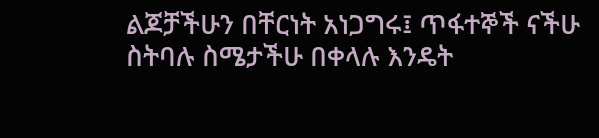ልጆቻችሁን በቸርነት አነጋግሩ፤ ጥፋተኞች ናችሁ ስትባሉ ስሜታችሁ በቀላሉ እንዴት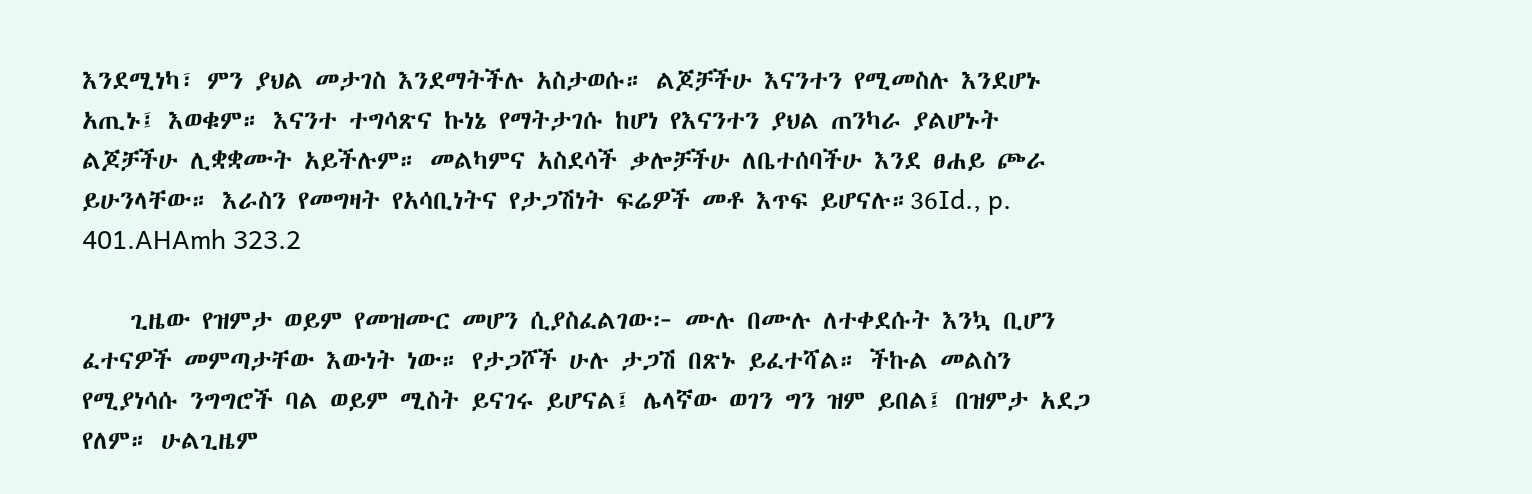እንደሚነካ፣ ምን ያህል መታገስ እንደማትችሉ አስታወሱ። ልጆቻችሁ እናንተን የሚመስሉ እንደሆኑ አጢኑ፤ እወቁም። እናንተ ተግሳጽና ኩነኔ የማትታገሱ ከሆነ የእናንተን ያህል ጠንካራ ያልሆኑት ልጆቻችሁ ሊቋቋሙት አይችሉም። መልካምና አስደሳች ቃሎቻችሁ ለቤተሰባችሁ እንደ ፀሐይ ጮራ ይሁንላቸው። እራስን የመግዛት የአሳቢነትና የታጋሽነት ፍሬዎች መቶ እጥፍ ይሆናሉ።36Id., p. 401.AHAmh 323.2

    ጊዜው የዝምታ ወይም የመዝሙር መሆን ሲያስፈልገው፦ ሙሉ በሙሉ ለተቀደሱት እንኳ ቢሆን ፈተናዎች መምጣታቸው እውነት ነው። የታጋሾች ሁሉ ታጋሽ በጽኑ ይፈተሻል። ችኩል መልስን የሚያነሳሱ ንግግሮች ባል ወይም ሚስት ይናገሩ ይሆናል፤ ሌላኛው ወገን ግን ዝም ይበል፤ በዝምታ አደጋ የለም። ሁልጊዜም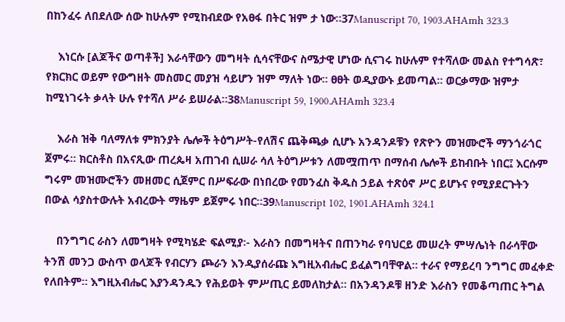በከንፈሩ ለበደለው ሰው ከሁሉም የሚከብደው የአፀፋ በትር ዝም ታ ነው።37Manuscript 70, 1903.AHAmh 323.3

    እነርሱ [ልጆችና ወጣቶች] እራሳቸውን መግዛት ሲሳናቸውና ስሜታዊ ሆነው ሲናገሩ ከሁሉም የተሻለው መልስ የተግሳጽ፣ የክርክር ወይም የውግዘት መስመር መያዝ ሳይሆን ዝም ማለት ነው። ፀፀት ወዲያውኑ ይመጣል። ወርቃማው ዝምታ ከሚነገሩት ቃላት ሁሉ የተሻለ ሥራ ይሠራል።38Manuscript 59, 1900.AHAmh 323.4

    እራስ ዝቅ ባለማለቱ ምክንያት ሌሎች ትዕግሥት-የለሽና ጨቅጫቃ ሲሆኑ አንዳንዶቹን የጽዮን መዝሙሮች ማንጎራጎር ጀምሩ። ክርስቶስ በአናጺው ጠረጴዛ አጠገብ ሲሠራ ሳለ ትዕግሥቱን ለመሟጠጥ በማሰብ ሌሎች ይከብቡት ነበር፤ እርሱም ግሩም መዝሙሮችን መዘመር ሲጀምር በሥፍራው በነበረው የመንፈስ ቅዱስ ኃይል ተጽዕኖ ሥር ይሆኑና የሚያደርጉትን በውል ሳያስተውሉት አብረውት ማዜም ይጀምሩ ነበር።39Manuscript 102, 1901.AHAmh 324.1

    በንግግር ራስን ለመግዛት የሚካሄድ ፍልሚያ፡- እራስን በመግዛትና በጠንካራ የባህርይ መሠረት ምሣሌነት በራሳቸው ትንሽ መንጋ ውስጥ ወላጆች የብርሃን ጮራን እንዲያሰራጩ እግዚአብሔር ይፈልግባቸዋል። ተራና የማይረባ ንግግር መፈቀድ የለበትም። እግዚአብሔር እያንዳንዱን የሕይወት ምሥጢር ይመለከታል። በአንዳንዶቹ ዘንድ እራስን የመቆጣጠር ትግል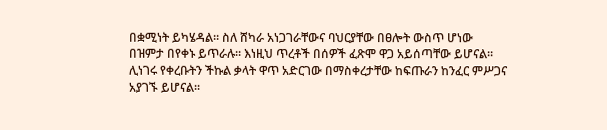በቋሚነት ይካሄዳል። ስለ ሸካራ አነጋገራቸውና ባህርያቸው በፀሎት ውስጥ ሆነው በዝምታ በየቀኑ ይጥራሉ። እነዚህ ጥረቶች በሰዎች ፈጽሞ ዋጋ አይሰጣቸው ይሆናል። ሊነገሩ የቀረቡትን ችኩል ቃላት ዋጥ አድርገው በማስቀረታቸው ከፍጡራን ከንፈር ምሥጋና አያገኙ ይሆናል።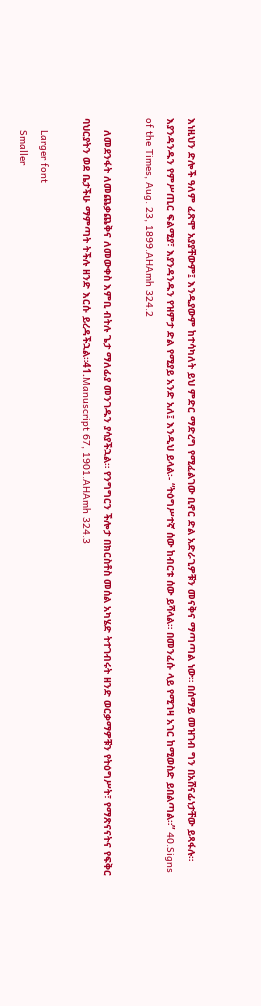እነዚህን ድሎች ዓለም ፈጽሞ አያያቸውም፤ እንዲያውም ከተሳካለት ይህ ምድር ማድረግ የሚፈልገው ቢኖር ድል አድራጊዎቹን መናቅና ማጣጣል ነው። በሰማይ መዝገብ ግን በአሸናፊነታቸው ይጻፋሉ። እያንዳንዱን የምሥጢር ፍልሚያ፣ እያንዳንዱን የዝምታ ድል የሚያይ አንድ አለ፤ እንዲህ ይላል፡- “ትዕግሥተኛ ሰው ከብርቱ ሰው ይሻላል። በመንፈሱ ላይ የሚገዛ አገር ከሚወስድ ይበልጣል።” 40.Signs of the Times, Aug. 23, 1899.AHAmh 324.2

    ለመደንፋት ለመጨቃጨቅና ለመውቀስ እምቢ ብትሉ ጌታ ማለፊያ መንገዱን ያሳያችኋል። የንግግርን ችሎታ በክርስቶስ መሰል አካሄድ ትተገብሩት ዘንድ ወርቃማዎቹን የትዕግሥት፣ የማጽናናትና የፍቅር ባህርያትን ወደ ቤታችሁ ማምጣት ትችሉ ዘንድ እርሱ ይረዳችኋል።41.Manuscript 67, 1901.AHAmh 324.3

    Larger font
    Smaller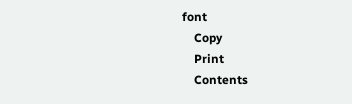font
    Copy
    Print
    Contents